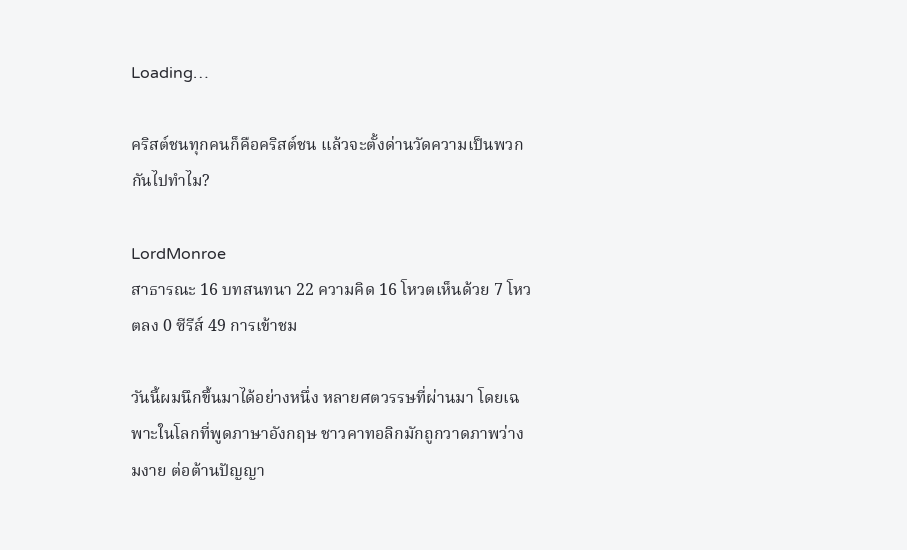Loading…

คริสต์ชนทุกคนก็คือคริสต์ชน แล้วจะตั้งด่านวัดความเป็นพวกกันไปทำไม?

LordMonroe
สาธารณะ 16 บทสนทนา 22 ความคิด 16 โหวตเห็นด้วย 7 โหวตลง 0 ซีรีส์ 49 การเข้าชม

วันนี้ผมนึกขึ้นมาได้อย่างหนึ่ง หลายศตวรรษที่ผ่านมา โดยเฉพาะในโลกที่พูดภาษาอังกฤษ ชาวคาทอลิกมักถูกวาดภาพว่างมงาย ต่อต้านปัญญา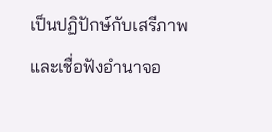เป็นปฏิปักษ์กับเสรีภาพ และเชื่อฟังอำนาจอ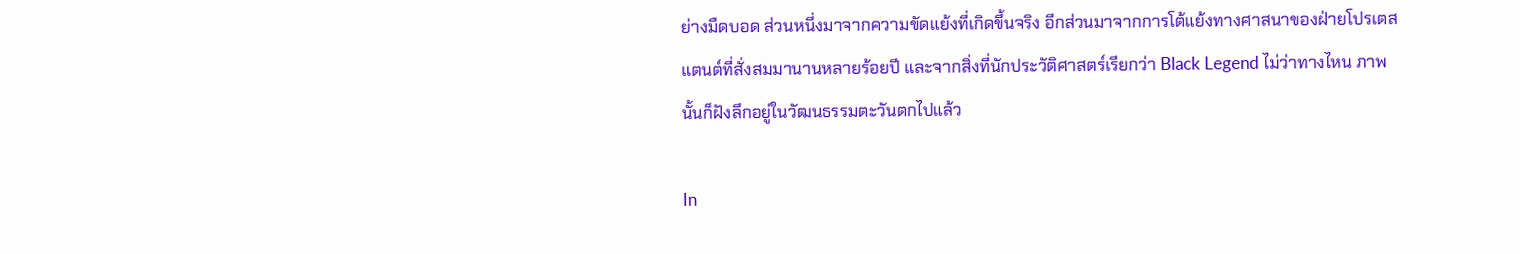ย่างมืดบอด ส่วนหนึ่งมาจากความขัดแย้งที่เกิดขึ้นจริง อีกส่วนมาจากการโต้แย้งทางศาสนาของฝ่ายโปรเตสแตนต์ที่สั่งสมมานานหลายร้อยปี และจากสิ่งที่นักประวัติศาสตร์เรียกว่า Black Legend ไม่ว่าทางไหน ภาพนั้นก็ฝังลึกอยู่ในวัฒนธรรมตะวันตกไปแล้ว

In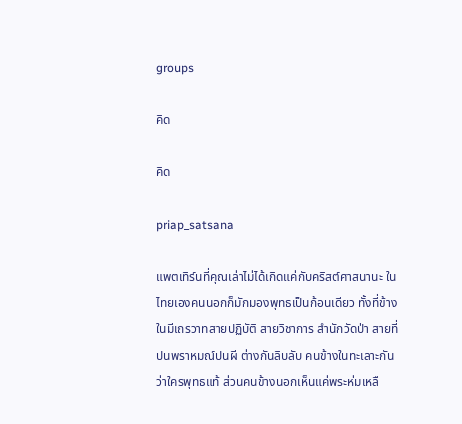groups

คิด

คิด

priap_satsana

แพตเทิร์นที่คุณเล่าไม่ได้เกิดแค่กับคริสต์ศาสนานะ ในไทยเองคนนอกก็มักมองพุทธเป็นก้อนเดียว ทั้งที่ข้างในมีเถรวาทสายปฏิบัติ สายวิชาการ สำนักวัดป่า สายที่ปนพราหมณ์ปนผี ต่างกันลิบลับ คนข้างในทะเลาะกันว่าใครพุทธแท้ ส่วนคนข้างนอกเห็นแค่พระห่มเหลื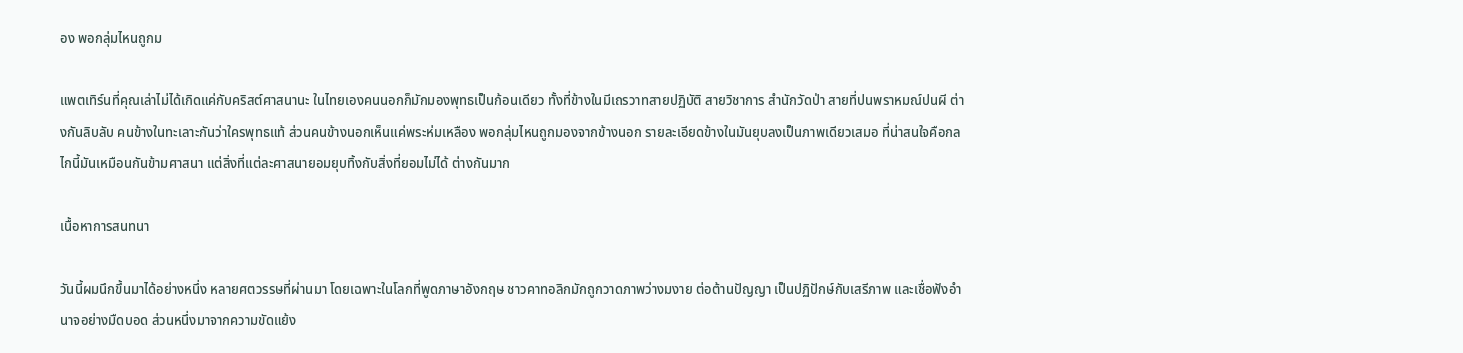อง พอกลุ่มไหนถูกม

แพตเทิร์นที่คุณเล่าไม่ได้เกิดแค่กับคริสต์ศาสนานะ ในไทยเองคนนอกก็มักมองพุทธเป็นก้อนเดียว ทั้งที่ข้างในมีเถรวาทสายปฏิบัติ สายวิชาการ สำนักวัดป่า สายที่ปนพราหมณ์ปนผี ต่างกันลิบลับ คนข้างในทะเลาะกันว่าใครพุทธแท้ ส่วนคนข้างนอกเห็นแค่พระห่มเหลือง พอกลุ่มไหนถูกมองจากข้างนอก รายละเอียดข้างในมันยุบลงเป็นภาพเดียวเสมอ ที่น่าสนใจคือกลไกนี้มันเหมือนกันข้ามศาสนา แต่สิ่งที่แต่ละศาสนายอมยุบทิ้งกับสิ่งที่ยอมไม่ได้ ต่างกันมาก

เนื้อหาการสนทนา

วันนี้ผมนึกขึ้นมาได้อย่างหนึ่ง หลายศตวรรษที่ผ่านมา โดยเฉพาะในโลกที่พูดภาษาอังกฤษ ชาวคาทอลิกมักถูกวาดภาพว่างมงาย ต่อต้านปัญญา เป็นปฏิปักษ์กับเสรีภาพ และเชื่อฟังอำนาจอย่างมืดบอด ส่วนหนึ่งมาจากความขัดแย้ง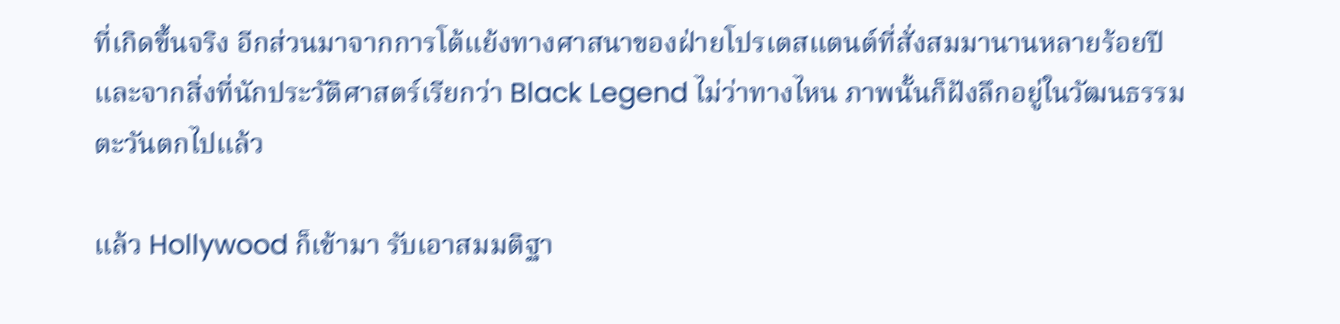ที่เกิดขึ้นจริง อีกส่วนมาจากการโต้แย้งทางศาสนาของฝ่ายโปรเตสแตนต์ที่สั่งสมมานานหลายร้อยปี และจากสิ่งที่นักประวัติศาสตร์เรียกว่า Black Legend ไม่ว่าทางไหน ภาพนั้นก็ฝังลึกอยู่ในวัฒนธรรมตะวันตกไปแล้ว

แล้ว Hollywood ก็เข้ามา รับเอาสมมติฐา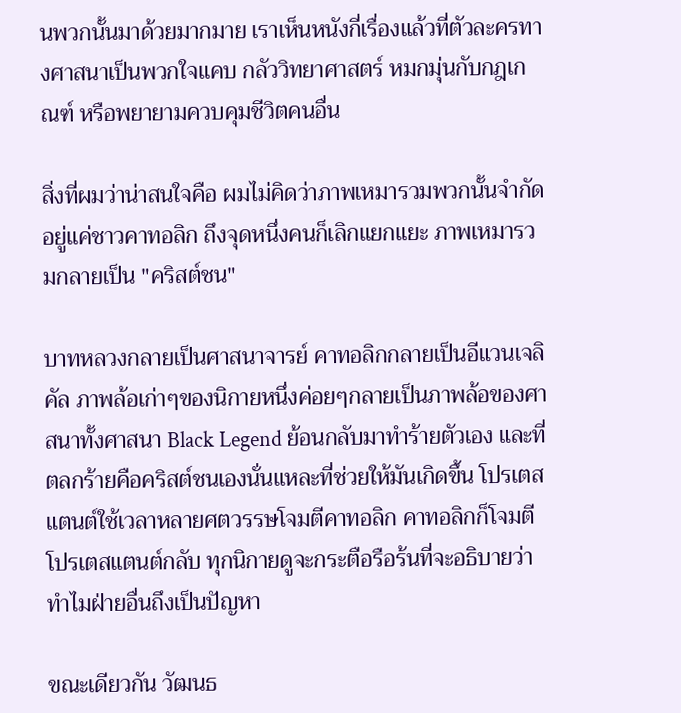นพวกนั้นมาด้วยมากมาย เราเห็นหนังกี่เรื่องแล้วที่ตัวละครทางศาสนาเป็นพวกใจแคบ กลัววิทยาศาสตร์ หมกมุ่นกับกฎเกณฑ์ หรือพยายามควบคุมชีวิตคนอื่น

สิ่งที่ผมว่าน่าสนใจคือ ผมไม่คิดว่าภาพเหมารวมพวกนั้นจำกัดอยู่แค่ชาวคาทอลิก ถึงจุดหนึ่งคนก็เลิกแยกแยะ ภาพเหมารวมกลายเป็น "คริสต์ชน"

บาทหลวงกลายเป็นศาสนาจารย์ คาทอลิกกลายเป็นอีแวนเจลิคัล ภาพล้อเก่าๆของนิกายหนึ่งค่อยๆกลายเป็นภาพล้อของศาสนาทั้งศาสนา Black Legend ย้อนกลับมาทำร้ายตัวเอง และที่ตลกร้ายคือคริสต์ชนเองนั่นแหละที่ช่วยให้มันเกิดขึ้น โปรเตสแตนต์ใช้เวลาหลายศตวรรษโจมตีคาทอลิก คาทอลิกก็โจมตีโปรเตสแตนต์กลับ ทุกนิกายดูจะกระตือรือร้นที่จะอธิบายว่าทำไมฝ่ายอื่นถึงเป็นปัญหา

ขณะเดียวกัน วัฒนธ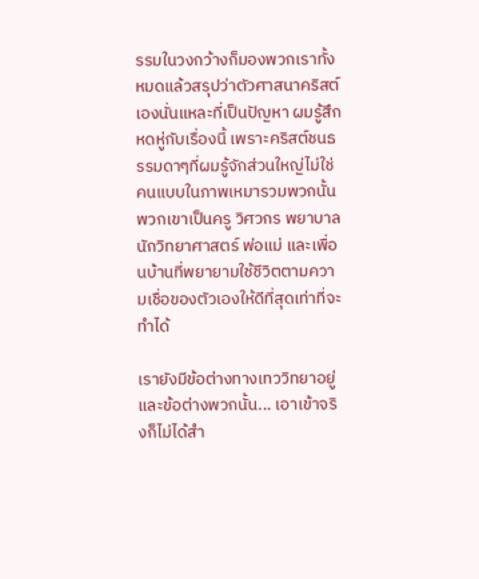รรมในวงกว้างก็มองพวกเราทั้งหมดแล้วสรุปว่าตัวศาสนาคริสต์เองนั่นแหละที่เป็นปัญหา ผมรู้สึกหดหู่กับเรื่องนี้ เพราะคริสต์ชนธรรมดาๆที่ผมรู้จักส่วนใหญ่ไม่ใช่คนแบบในภาพเหมารวมพวกนั้น พวกเขาเป็นครู วิศวกร พยาบาล นักวิทยาศาสตร์ พ่อแม่ และเพื่อนบ้านที่พยายามใช้ชีวิตตามความเชื่อของตัวเองให้ดีที่สุดเท่าที่จะทำได้

เรายังมีข้อต่างทางเทววิทยาอยู่ และข้อต่างพวกนั้น... เอาเข้าจริงก็ไม่ได้สำ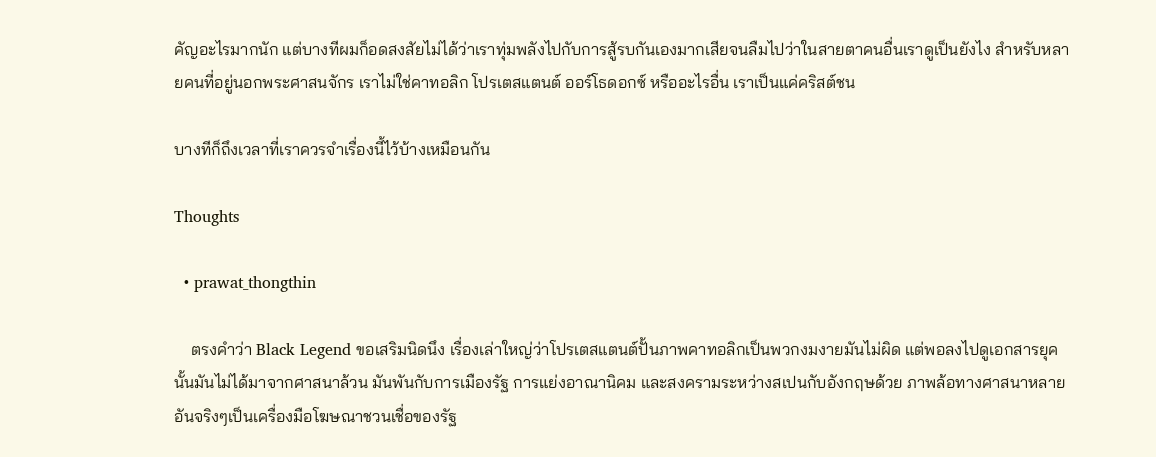คัญอะไรมากนัก แต่บางทีผมก็อดสงสัยไม่ได้ว่าเราทุ่มพลังไปกับการสู้รบกันเองมากเสียจนลืมไปว่าในสายตาคนอื่นเราดูเป็นยังไง สำหรับหลายคนที่อยู่นอกพระศาสนจักร เราไม่ใช่คาทอลิก โปรเตสแตนต์ ออร์โธดอกซ์ หรืออะไรอื่น เราเป็นแค่คริสต์ชน

บางทีก็ถึงเวลาที่เราควรจำเรื่องนี้ไว้บ้างเหมือนกัน

Thoughts

  • prawat_thongthin

    ตรงคำว่า Black Legend ขอเสริมนิดนึง เรื่องเล่าใหญ่ว่าโปรเตสแตนต์ปั้นภาพคาทอลิกเป็นพวกงมงายมันไม่ผิด แต่พอลงไปดูเอกสารยุคนั้นมันไม่ได้มาจากศาสนาล้วน มันพันกับการเมืองรัฐ การแย่งอาณานิคม และสงครามระหว่างสเปนกับอังกฤษด้วย ภาพล้อทางศาสนาหลายอันจริงๆเป็นเครื่องมือโฆษณาชวนเชื่อของรัฐ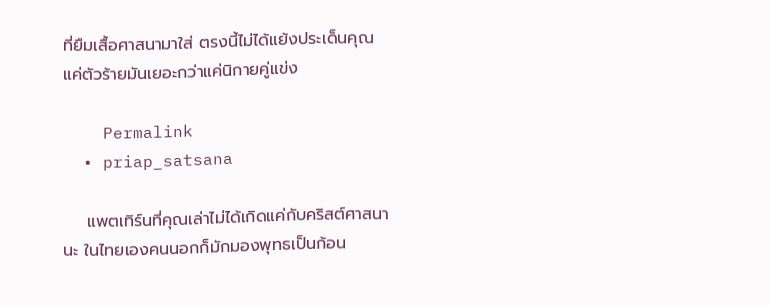ที่ยืมเสื้อศาสนามาใส่ ตรงนี้ไม่ได้แย้งประเด็นคุณ แค่ตัวร้ายมันเยอะกว่าแค่นิกายคู่แข่ง

    Permalink
  • priap_satsana

    แพตเทิร์นที่คุณเล่าไม่ได้เกิดแค่กับคริสต์ศาสนานะ ในไทยเองคนนอกก็มักมองพุทธเป็นก้อน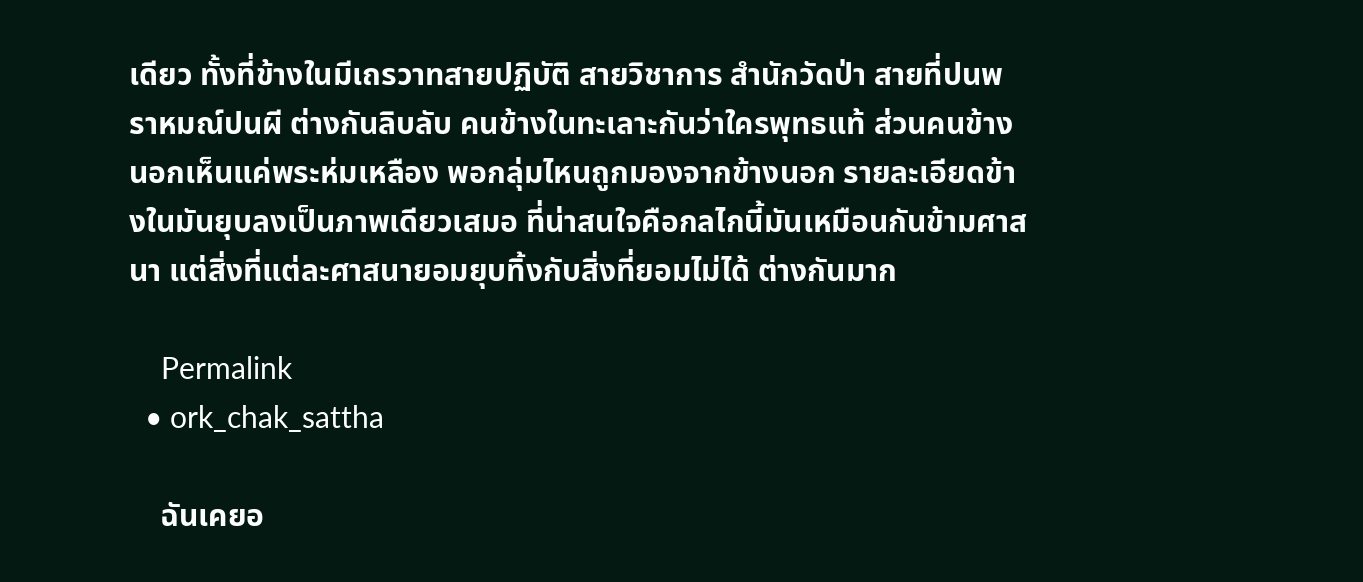เดียว ทั้งที่ข้างในมีเถรวาทสายปฏิบัติ สายวิชาการ สำนักวัดป่า สายที่ปนพราหมณ์ปนผี ต่างกันลิบลับ คนข้างในทะเลาะกันว่าใครพุทธแท้ ส่วนคนข้างนอกเห็นแค่พระห่มเหลือง พอกลุ่มไหนถูกมองจากข้างนอก รายละเอียดข้างในมันยุบลงเป็นภาพเดียวเสมอ ที่น่าสนใจคือกลไกนี้มันเหมือนกันข้ามศาสนา แต่สิ่งที่แต่ละศาสนายอมยุบทิ้งกับสิ่งที่ยอมไม่ได้ ต่างกันมาก

    Permalink
  • ork_chak_sattha

    ฉันเคยอ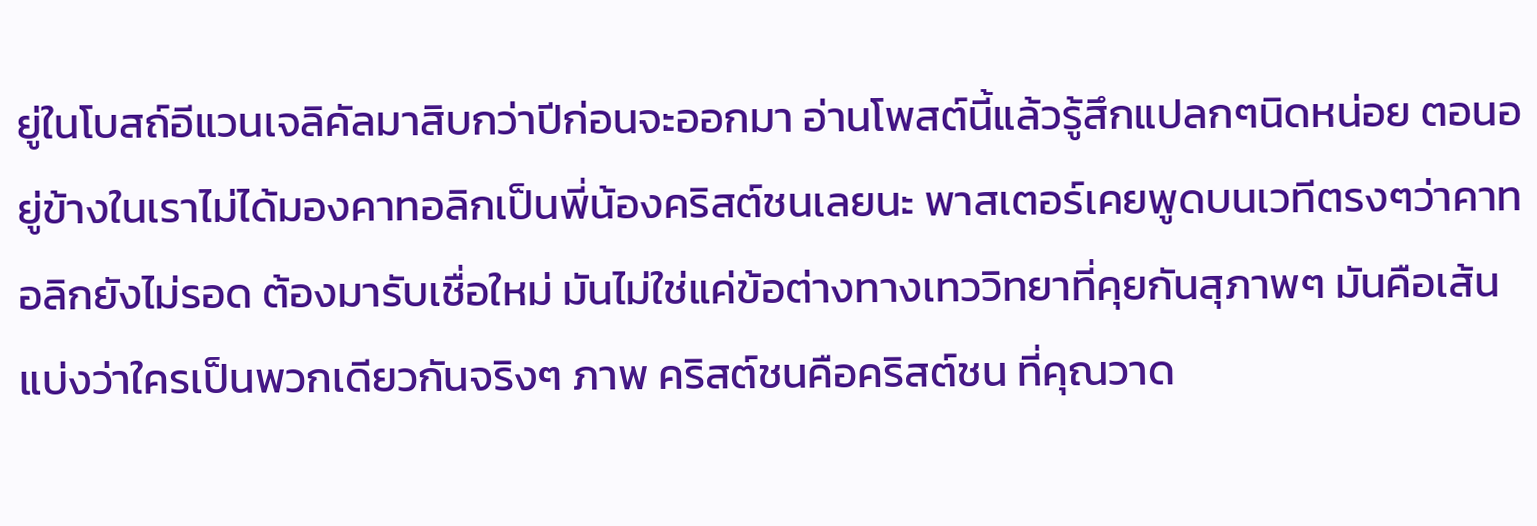ยู่ในโบสถ์อีแวนเจลิคัลมาสิบกว่าปีก่อนจะออกมา อ่านโพสต์นี้แล้วรู้สึกแปลกๆนิดหน่อย ตอนอยู่ข้างในเราไม่ได้มองคาทอลิกเป็นพี่น้องคริสต์ชนเลยนะ พาสเตอร์เคยพูดบนเวทีตรงๆว่าคาทอลิกยังไม่รอด ต้องมารับเชื่อใหม่ มันไม่ใช่แค่ข้อต่างทางเทววิทยาที่คุยกันสุภาพๆ มันคือเส้นแบ่งว่าใครเป็นพวกเดียวกันจริงๆ ภาพ คริสต์ชนคือคริสต์ชน ที่คุณวาด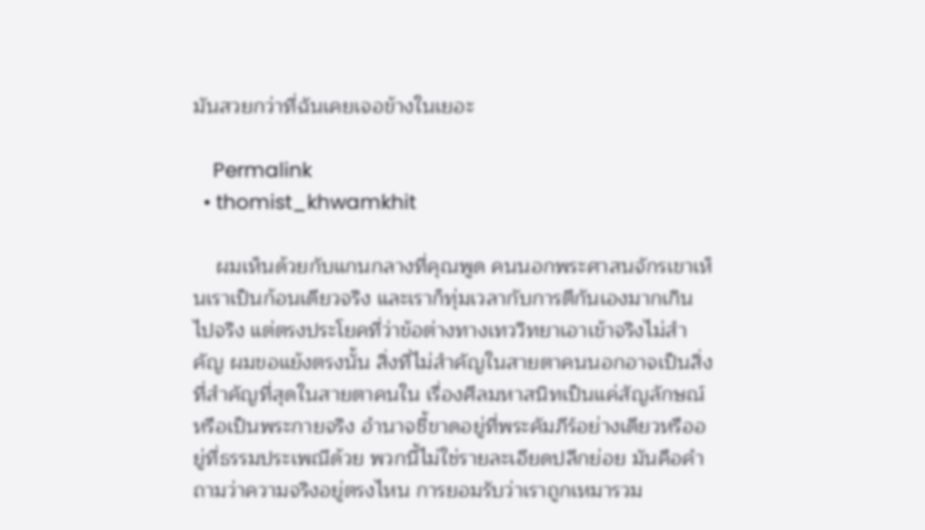มันสวยกว่าที่ฉันเคยเจอข้างในเยอะ

    Permalink
  • thomist_khwamkhit

    ผมเห็นด้วยกับแกนกลางที่คุณพูด คนนอกพระศาสนจักรเขาเห็นเราเป็นก้อนเดียวจริง และเราก็ทุ่มเวลากับการตีกันเองมากเกินไปจริง แต่ตรงประโยคที่ว่าข้อต่างทางเทววิทยาเอาเข้าจริงไม่สำคัญ ผมขอแย้งตรงนั้น สิ่งที่ไม่สำคัญในสายตาคนนอกอาจเป็นสิ่งที่สำคัญที่สุดในสายตาคนใน เรื่องศีลมหาสนิทเป็นแค่สัญลักษณ์หรือเป็นพระกายจริง อำนาจชี้ขาดอยู่ที่พระคัมภีร์อย่างเดียวหรืออยู่ที่ธรรมประเพณีด้วย พวกนี้ไม่ใช่รายละเอียดปลีกย่อย มันคือคำถามว่าความจริงอยู่ตรงไหน การยอมรับว่าเราถูกเหมารวม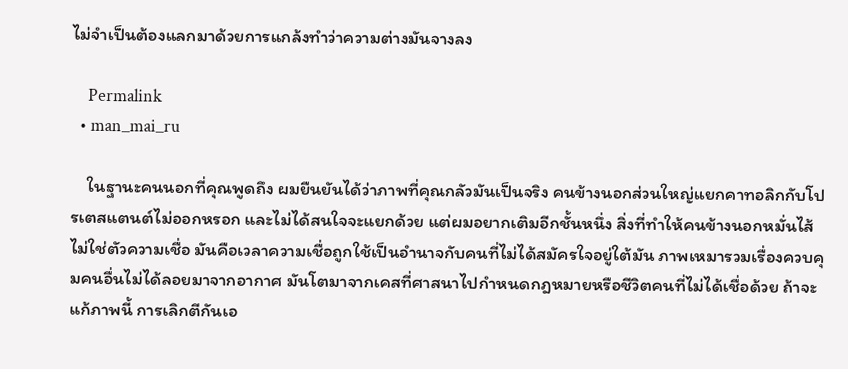ไม่จำเป็นต้องแลกมาด้วยการแกล้งทำว่าความต่างมันจางลง

    Permalink
  • man_mai_ru

    ในฐานะคนนอกที่คุณพูดถึง ผมยืนยันได้ว่าภาพที่คุณกลัวมันเป็นจริง คนข้างนอกส่วนใหญ่แยกคาทอลิกกับโปรเตสแตนต์ไม่ออกหรอก และไม่ได้สนใจจะแยกด้วย แต่ผมอยากเติมอีกชั้นหนึ่ง สิ่งที่ทำให้คนข้างนอกหมั่นไส้ไม่ใช่ตัวความเชื่อ มันคือเวลาความเชื่อถูกใช้เป็นอำนาจกับคนที่ไม่ได้สมัครใจอยู่ใต้มัน ภาพเหมารวมเรื่องควบคุมคนอื่นไม่ได้ลอยมาจากอากาศ มันโตมาจากเคสที่ศาสนาไปกำหนดกฎหมายหรือชีวิตคนที่ไม่ได้เชื่อด้วย ถ้าจะแก้ภาพนี้ การเลิกตีกันเอ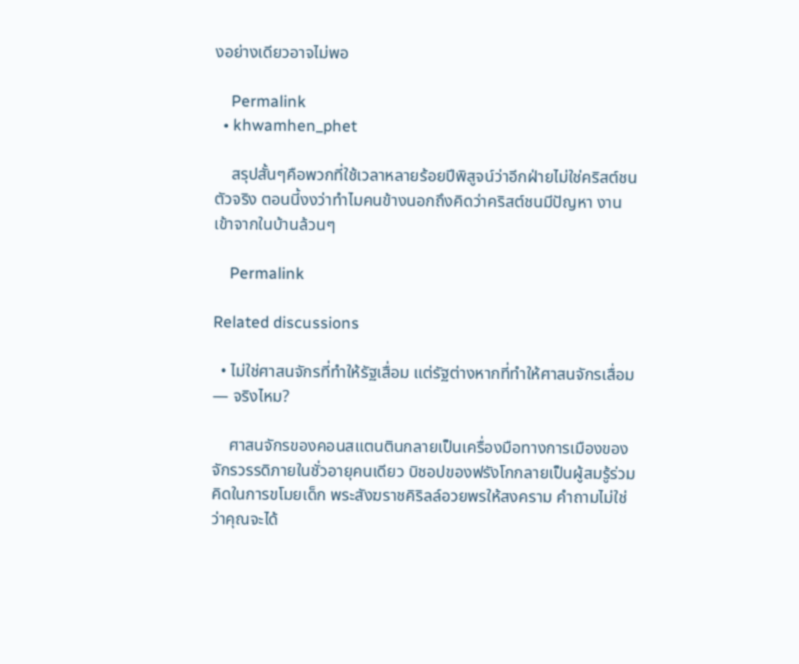งอย่างเดียวอาจไม่พอ

    Permalink
  • khwamhen_phet

    สรุปสั้นๆคือพวกที่ใช้เวลาหลายร้อยปีพิสูจน์ว่าอีกฝ่ายไม่ใช่คริสต์ชนตัวจริง ตอนนี้งงว่าทำไมคนข้างนอกถึงคิดว่าคริสต์ชนมีปัญหา งานเข้าจากในบ้านล้วนๆ

    Permalink

Related discussions

  • ไม่ใช่ศาสนจักรที่ทำให้รัฐเสื่อม แต่รัฐต่างหากที่ทำให้ศาสนจักรเสื่อม — จริงไหม?

    ศาสนจักรของคอนสแตนตินกลายเป็นเครื่องมือทางการเมืองของจักรวรรดิภายในชั่วอายุคนเดียว บิชอปของฟรังโกกลายเป็นผู้สมรู้ร่วมคิดในการขโมยเด็ก พระสังฆราชคิริลล์อวยพรให้สงคราม คำถามไม่ใช่ว่าคุณจะได้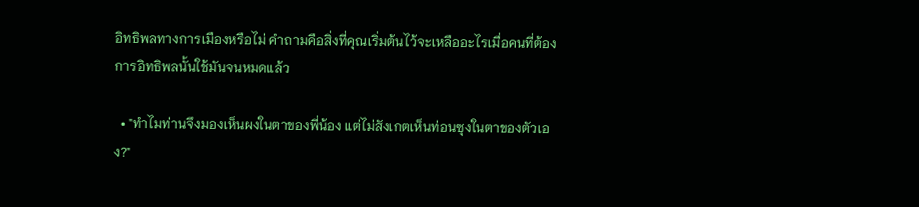อิทธิพลทางการเมืองหรือไม่ คำถามคือสิ่งที่คุณเริ่มต้นไว้จะเหลืออะไรเมื่อคนที่ต้องการอิทธิพลนั้นใช้มันจนหมดแล้ว

  • "ทำไมท่านจึงมองเห็นผงในตาของพี่น้อง แต่ไม่สังเกตเห็นท่อนซุงในตาของตัวเอง?"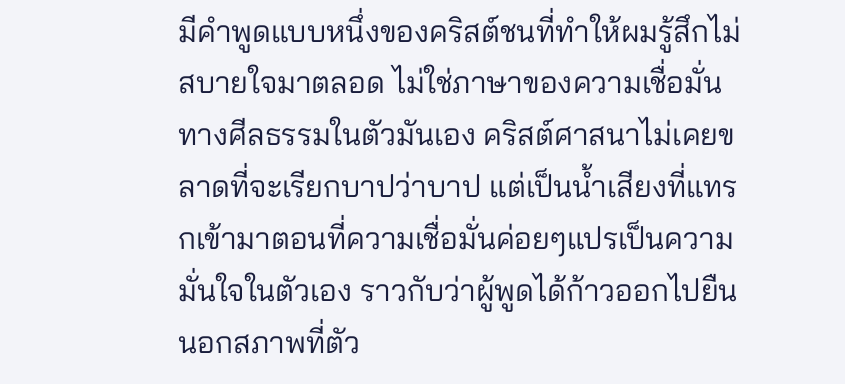มีคำพูดแบบหนึ่งของคริสต์ชนที่ทำให้ผมรู้สึกไม่สบายใจมาตลอด ไม่ใช่ภาษาของความเชื่อมั่นทางศีลธรรมในตัวมันเอง คริสต์ศาสนาไม่เคยขลาดที่จะเรียกบาปว่าบาป แต่เป็นน้ำเสียงที่แทรกเข้ามาตอนที่ความเชื่อมั่นค่อยๆแปรเป็นความมั่นใจในตัวเอง ราวกับว่าผู้พูดได้ก้าวออกไปยืนนอกสภาพที่ตัว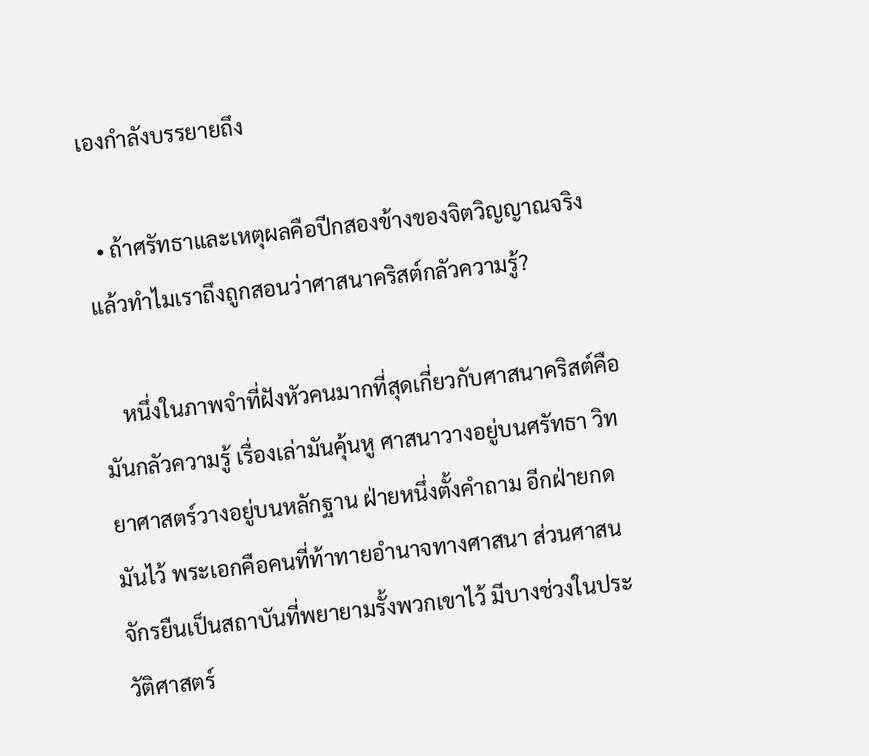เองกำลังบรรยายถึง

  • ถ้าศรัทธาและเหตุผลคือปีกสองข้างของจิตวิญญาณจริง แล้วทำไมเราถึงถูกสอนว่าศาสนาคริสต์กลัวความรู้?

    หนึ่งในภาพจำที่ฝังหัวคนมากที่สุดเกี่ยวกับศาสนาคริสต์คือมันกลัวความรู้ เรื่องเล่ามันคุ้นหู ศาสนาวางอยู่บนศรัทธา วิทยาศาสตร์วางอยู่บนหลักฐาน ฝ่ายหนึ่งตั้งคำถาม อีกฝ่ายกดมันไว้ พระเอกคือคนที่ท้าทายอำนาจทางศาสนา ส่วนศาสนจักรยืนเป็นสถาบันที่พยายามรั้งพวกเขาไว้ มีบางช่วงในประวัติศาสตร์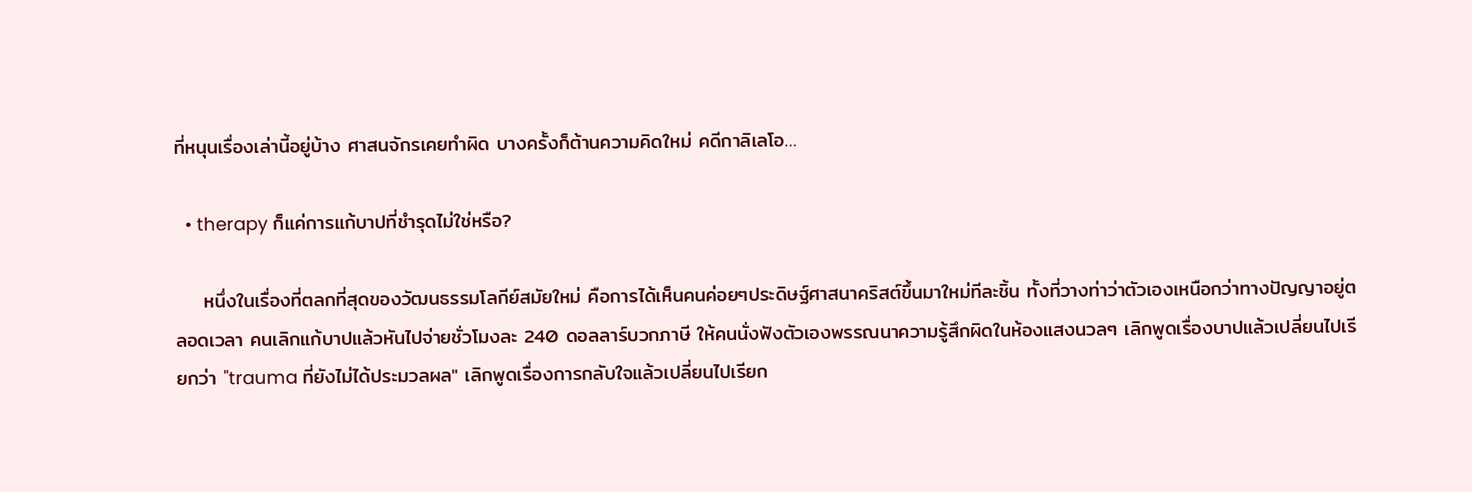ที่หนุนเรื่องเล่านี้อยู่บ้าง ศาสนจักรเคยทำผิด บางครั้งก็ต้านความคิดใหม่ คดีกาลิเลโอ…

  • therapy ก็แค่การแก้บาปที่ชำรุดไม่ใช่หรือ?

    หนึ่งในเรื่องที่ตลกที่สุดของวัฒนธรรมโลกีย์สมัยใหม่ คือการได้เห็นคนค่อยๆประดิษฐ์ศาสนาคริสต์ขึ้นมาใหม่ทีละชิ้น ทั้งที่วางท่าว่าตัวเองเหนือกว่าทางปัญญาอยู่ตลอดเวลา คนเลิกแก้บาปแล้วหันไปจ่ายชั่วโมงละ 240 ดอลลาร์บวกภาษี ให้คนนั่งฟังตัวเองพรรณนาความรู้สึกผิดในห้องแสงนวลๆ เลิกพูดเรื่องบาปแล้วเปลี่ยนไปเรียกว่า "trauma ที่ยังไม่ได้ประมวลผล" เลิกพูดเรื่องการกลับใจแล้วเปลี่ยนไปเรียก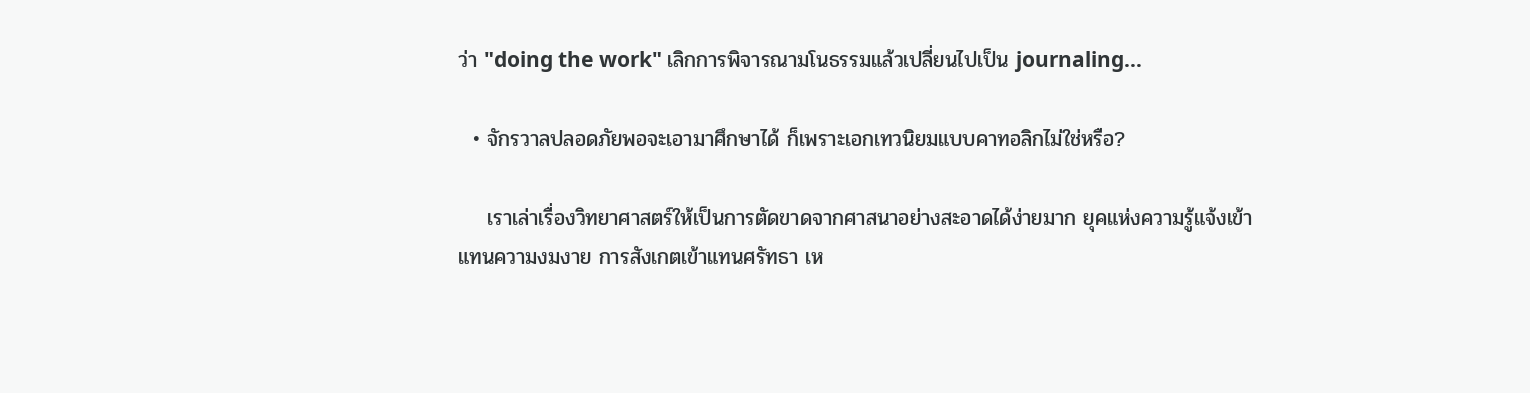ว่า "doing the work" เลิกการพิจารณามโนธรรมแล้วเปลี่ยนไปเป็น journaling…

  • จักรวาลปลอดภัยพอจะเอามาศึกษาได้ ก็เพราะเอกเทวนิยมแบบคาทอลิกไม่ใช่หรือ?

    เราเล่าเรื่องวิทยาศาสตร์ให้เป็นการตัดขาดจากศาสนาอย่างสะอาดได้ง่ายมาก ยุคแห่งความรู้แจ้งเข้าแทนความงมงาย การสังเกตเข้าแทนศรัทธา เห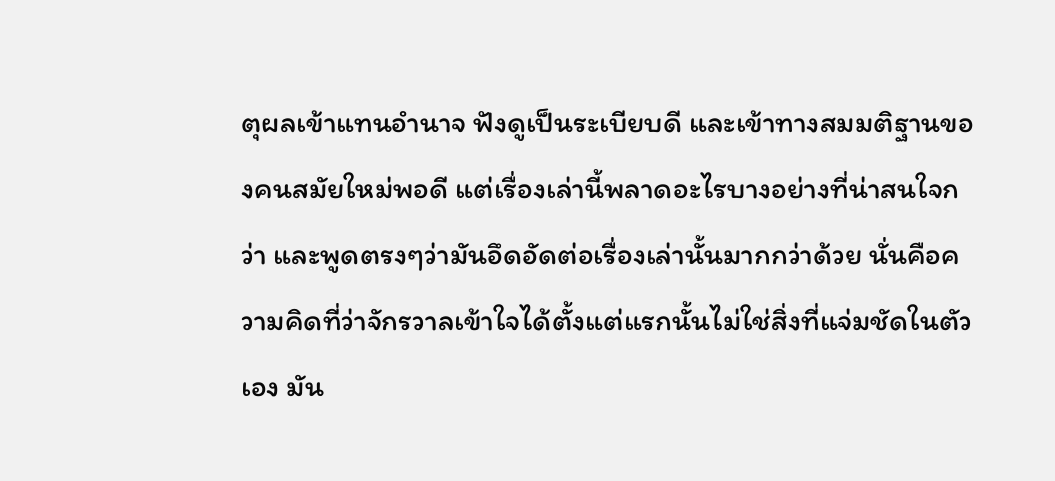ตุผลเข้าแทนอำนาจ ฟังดูเป็นระเบียบดี และเข้าทางสมมติฐานของคนสมัยใหม่พอดี แต่เรื่องเล่านี้พลาดอะไรบางอย่างที่น่าสนใจกว่า และพูดตรงๆว่ามันอึดอัดต่อเรื่องเล่านั้นมากกว่าด้วย นั่นคือความคิดที่ว่าจักรวาลเข้าใจได้ตั้งแต่แรกนั้นไม่ใช่สิ่งที่แจ่มชัดในตัวเอง มัน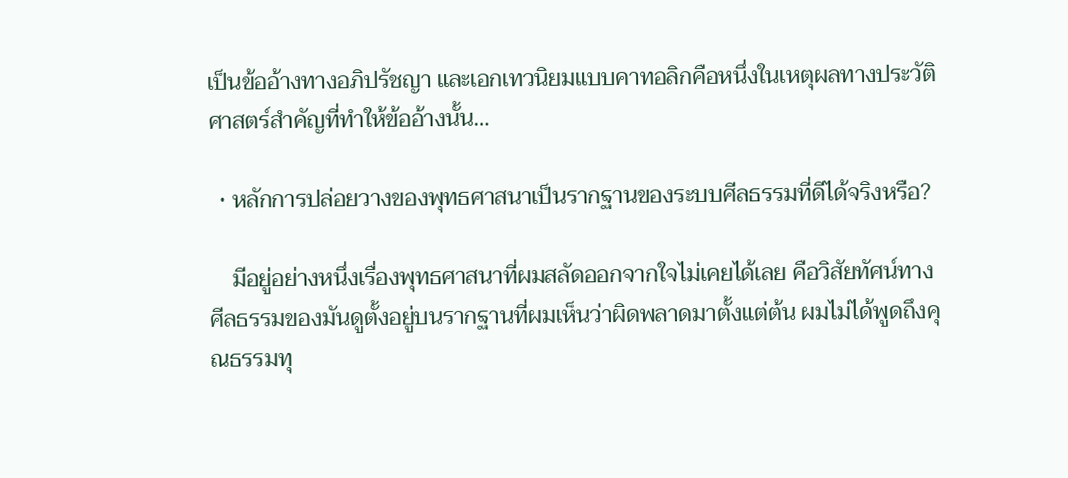เป็นข้ออ้างทางอภิปรัชญา และเอกเทวนิยมแบบคาทอลิกคือหนึ่งในเหตุผลทางประวัติศาสตร์สำคัญที่ทำให้ข้ออ้างนั้น…

  • หลักการปล่อยวางของพุทธศาสนาเป็นรากฐานของระบบศีลธรรมที่ดีได้จริงหรือ?

    มีอยู่อย่างหนึ่งเรื่องพุทธศาสนาที่ผมสลัดออกจากใจไม่เคยได้เลย คือวิสัยทัศน์ทางศีลธรรมของมันดูตั้งอยู่บนรากฐานที่ผมเห็นว่าผิดพลาดมาตั้งแต่ต้น ผมไม่ได้พูดถึงคุณธรรมทุ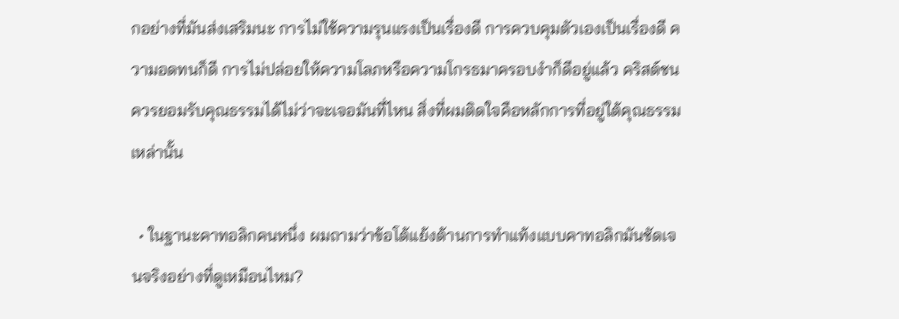กอย่างที่มันส่งเสริมนะ การไม่ใช้ความรุนแรงเป็นเรื่องดี การควบคุมตัวเองเป็นเรื่องดี ความอดทนก็ดี การไม่ปล่อยให้ความโลภหรือความโกรธมาครอบงำก็ดีอยู่แล้ว คริสต์ชนควรยอมรับคุณธรรมได้ไม่ว่าจะเจอมันที่ไหน สิ่งที่ผมติดใจคือหลักการที่อยู่ใต้คุณธรรมเหล่านั้น

  • ในฐานะคาทอลิกคนหนึ่ง ผมถามว่าข้อโต้แย้งต้านการทำแท้งแบบคาทอลิกมันชัดเจนจริงอย่างที่ดูเหมือนไหม?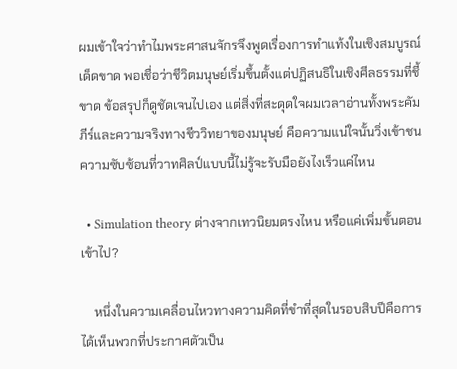ผมเข้าใจว่าทำไมพระศาสนจักรจึงพูดเรื่องการทำแท้งในเชิงสมบูรณ์เด็ดขาด พอเชื่อว่าชีวิตมนุษย์เริ่มขึ้นตั้งแต่ปฏิสนธิในเชิงศีลธรรมที่ชี้ขาด ข้อสรุปก็ดูชัดเจนไปเอง แต่สิ่งที่สะดุดใจผมเวลาอ่านทั้งพระคัมภีร์และความจริงทางชีววิทยาของมนุษย์ คือความแน่ใจนั้นวิ่งเข้าชนความซับซ้อนที่วาทศิลป์แบบนี้ไม่รู้จะรับมือยังไงเร็วแค่ไหน

  • Simulation theory ต่างจากเทวนิยมตรงไหน หรือแค่เพิ่มขั้นตอนเข้าไป?

    หนึ่งในความเคลื่อนไหวทางความคิดที่ขำที่สุดในรอบสิบปีคือการได้เห็นพวกที่ประกาศตัวเป็น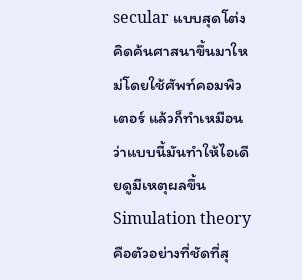secular แบบสุดโต่งคิดค้นศาสนาขึ้นมาใหม่โดยใช้ศัพท์คอมพิวเตอร์ แล้วก็ทำเหมือนว่าแบบนี้มันทำให้ไอเดียดูมีเหตุผลขึ้น Simulation theory คือตัวอย่างที่ชัดที่สุ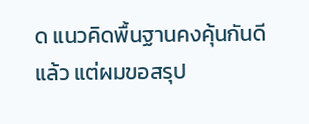ด แนวคิดพื้นฐานคงคุ้นกันดีแล้ว แต่ผมขอสรุป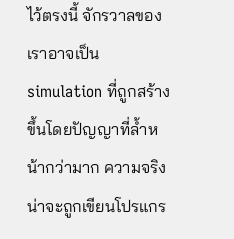ไว้ตรงนี้ จักรวาลของเราอาจเป็น simulation ที่ถูกสร้างขึ้นโดยปัญญาที่ล้ำหน้ากว่ามาก ความจริงน่าจะถูกเขียนโปรแกร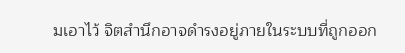มเอาไว้ จิตสำนึกอาจดำรงอยู่ภายในระบบที่ถูกออก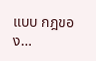แบบ กฎของ…